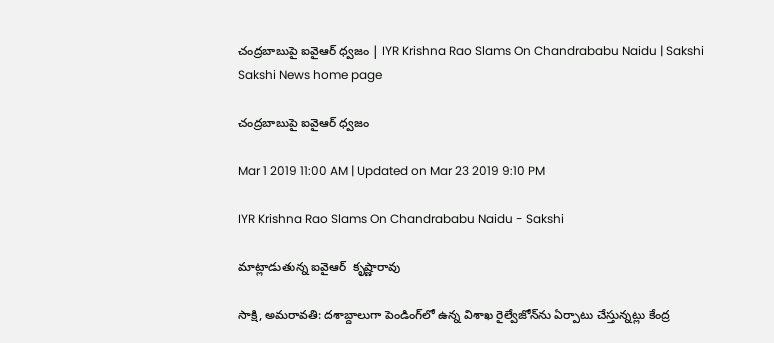చంద్రబాబుపై ఐవైఆర్‌ ధ్వజం | IYR Krishna Rao Slams On Chandrababu Naidu | Sakshi
Sakshi News home page

చంద్రబాబుపై ఐవైఆర్‌ ధ్వజం

Mar 1 2019 11:00 AM | Updated on Mar 23 2019 9:10 PM

IYR Krishna Rao Slams On Chandrababu Naidu - Sakshi

మాట్లాడుతున్న ఐవైఆర్‌  కృష్ణారావు

సాక్షి, అమరావతి: దశాబ్దాలుగా పెండింగ్‌లో ఉన్న విశాఖ రైల్వేజోన్‌ను ఏర్పాటు చేస్తున్నట్లు కేంద్ర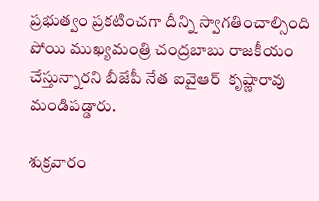ప్రభుత్వం ప్రకటించగా దీన్ని స్వాగతించాల్సింది పోయి ముఖ్యమంత్రి చంద్రబాబు రాజకీయం చేస్తున్నారని బీజేపీ నేత ఐవైఆర్‌  కృష్ణారావు మండిపడ్డారు.

శుక్రవారం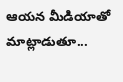ఆయన మీడియాతో మాట్లాడుతూ...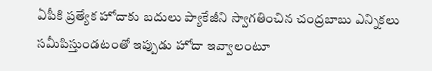ఏపీకి ప్రత్యేక హోదాకు బదులు ప్యాకేజీని స్వాగతించిన చంద్రబాబు ఎన్నికలు సమీపిస్తుండటంతో ఇప్పుడు హోదా ఇవ్వాలంటూ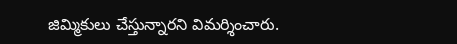జిమ్మికులు చేస్తున్నారని విమర్శించారు.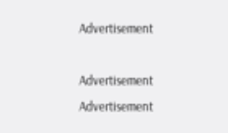Advertisement

Advertisement
Advertisement